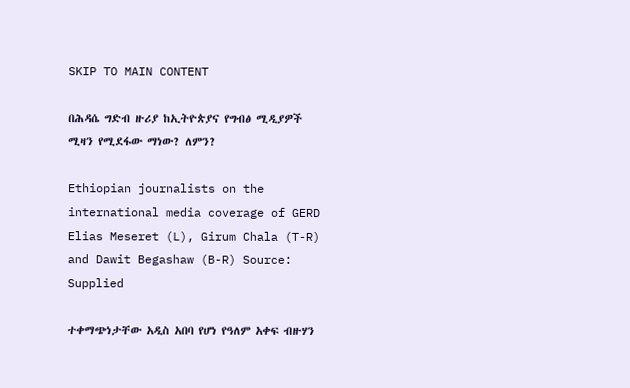SKIP TO MAIN CONTENT

በሕዳሴ ግድብ ዙሪያ ከኢትዮጵያና የግብፅ ሚዲያዎች ሚዛን የሚደፋው ማነው? ለምን?

Ethiopian journalists on the international media coverage of GERD
Elias Meseret (L), Girum Chala (T-R) and Dawit Begashaw (B-R) Source: Supplied

ተቀማጭነታቸው አዲስ አበባ የሆነ የዓለም አቀፍ ብዙሃን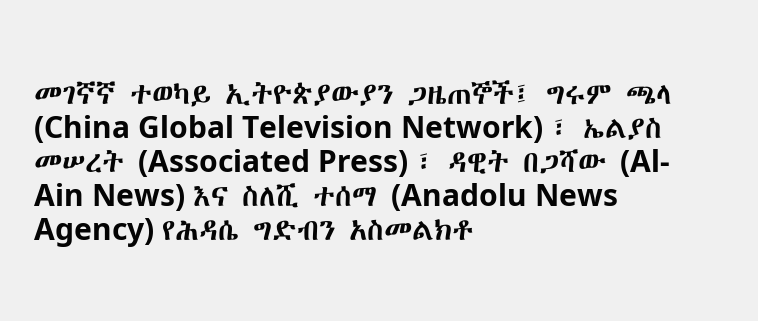መገኛኛ ተወካይ ኢትዮጵያውያን ጋዜጠኞች፤ ግሩም ጫላ (China Global Television Network) ፣ ኤልያስ መሠረት (Associated Press) ፣ ዳዊት በጋሻው (Al-Ain News) እና ስለሺ ተሰማ (Anadolu News Agency) የሕዳሴ ግድብን አስመልክቶ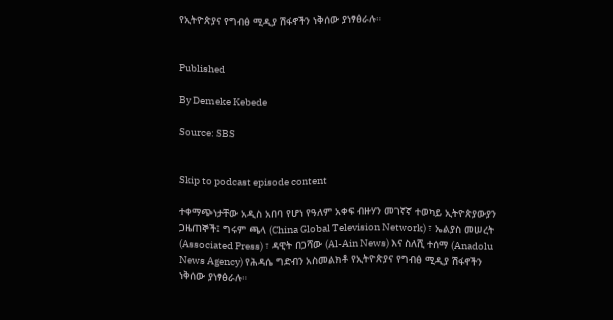የኢትዮጵያና የግብፅ ሚዲያ ሽፋኖችን ነቅሰው ያነፃፅራሉ።


Published

By Demeke Kebede

Source: SBS


Skip to podcast episode content

ተቀማጭነታቸው አዲስ አበባ የሆነ የዓለም አቀፍ ብዙሃን መገኛኛ ተወካይ ኢትዮጵያውያን ጋዜጠኞች፤ ግሩም ጫላ (China Global Television Network) ፣ ኤልያስ መሠረት (Associated Press) ፣ ዳዊት በጋሻው (Al-Ain News) እና ስለሺ ተሰማ (Anadolu News Agency) የሕዳሴ ግድብን አስመልክቶ የኢትዮጵያና የግብፅ ሚዲያ ሽፋኖችን ነቅሰው ያነፃፅራሉ።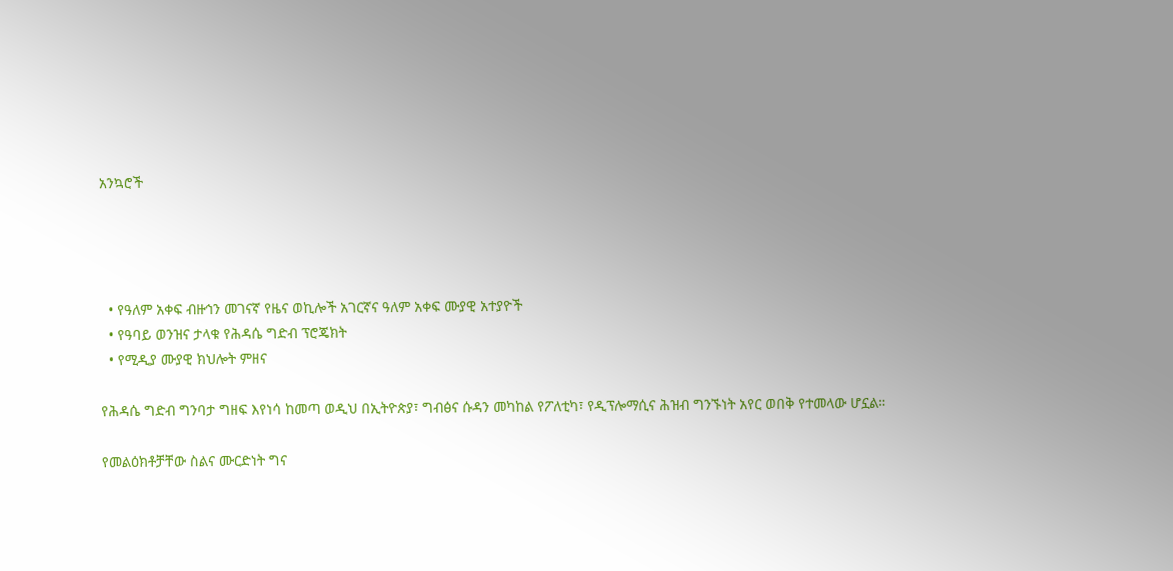አንኳሮች




  • የዓለም አቀፍ ብዙኅን መገናኛ የዜና ወኪሎች አገርኛና ዓለም አቀፍ ሙያዊ አተያዮች
  • የዓባይ ወንዝና ታላቁ የሕዳሴ ግድብ ፕሮጄክት
  • የሚዲያ ሙያዊ ክህሎት ምዘና

የሕዳሴ ግድብ ግንባታ ግዘፍ እየነሳ ከመጣ ወዲህ በኢትዮጵያ፣ ግብፅና ሱዳን መካከል የፖለቲካ፣ የዲፕሎማሲና ሕዝብ ግንኙነት አየር ወበቅ የተመላው ሆኗል።

የመልዕክቶቻቸው ስልና ሙርድነት ግና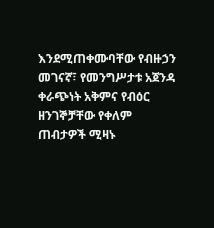እንደሚጠቀሙባቸው የብዙኃን መገናኛ፣ የመንግሥታቱ አጀንዳ ቀራጭነት አቅምና የብዕር ዘንገኞቻቸው የቀለም ጠብታዎች ሚዛኑ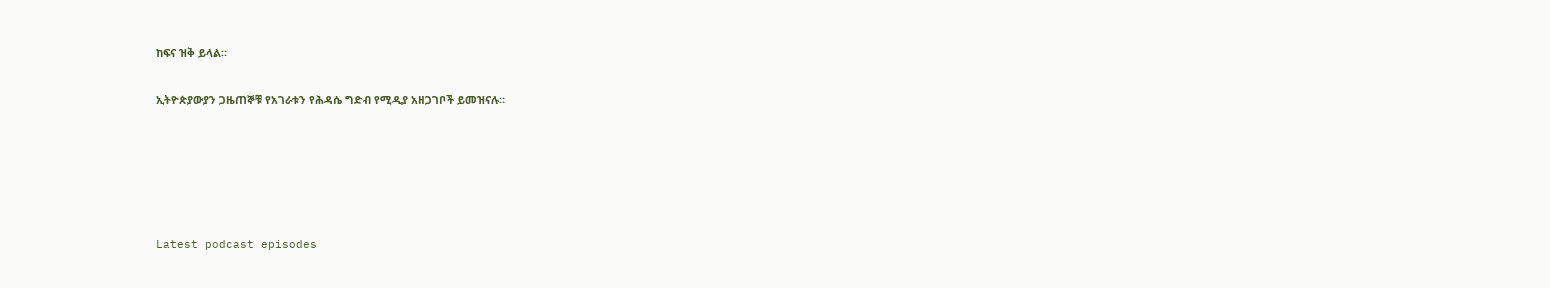ከፍና ዝቅ ይላል።

ኢትዮጵያውያን ጋዜጠኞቹ የአገራቱን የሕዳሴ ግድብ የሚዲያ አዘጋገቦች ይመዝናሉ።





Latest podcast episodes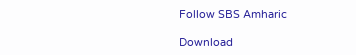Follow SBS Amharic

Download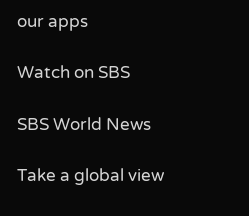our apps

Watch on SBS

SBS World News

Take a global view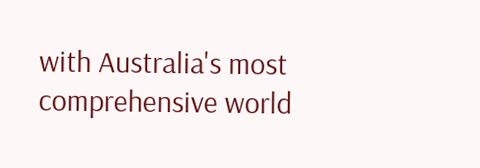with Australia's most comprehensive world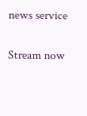news service

Stream now